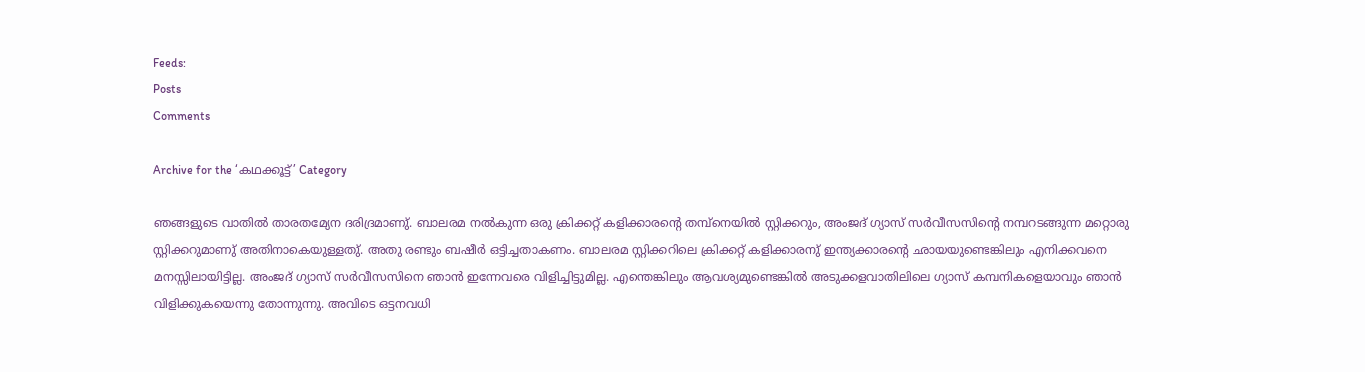Feeds:
Posts
Comments

Archive for the ‘കഥക്കൂട്ട്’ Category

ഞങ്ങളുടെ വാതില്‍ താരതമ്യേന ദരിദ്രമാണു്. ബാലരമ നല്‍കുന്ന ഒരു ക്രിക്കറ്റ് കളിക്കാരന്റെ തമ്പ്‌നെയില്‍ സ്റ്റിക്കറും, അംജദ് ഗ്യാസ് സര്‍വീസസിന്റെ നമ്പറടങ്ങുന്ന മറ്റൊരു സ്റ്റിക്കറുമാണു് അതിനാകെയുള്ളതു്. അതു രണ്ടും ബഷീര്‍ ഒട്ടിച്ചതാകണം. ബാലരമ സ്റ്റിക്കറിലെ ക്രിക്കറ്റ് കളിക്കാരനു് ഇന്ത്യക്കാരന്റെ ഛായയുണ്ടെങ്കിലും എനിക്കവനെ മനസ്സിലായിട്ടില്ല. അംജദ് ഗ്യാസ് സര്‍വീസസിനെ ഞാന്‍ ഇന്നേവരെ വിളിച്ചിട്ടുമില്ല. എന്തെങ്കിലും ആവശ്യമുണ്ടെങ്കില്‍ അടുക്കളവാതിലിലെ ഗ്യാസ് കമ്പനികളെയാവും ഞാന്‍ വിളിക്കുകയെന്നു തോന്നുന്നു. അവിടെ ഒട്ടനവധി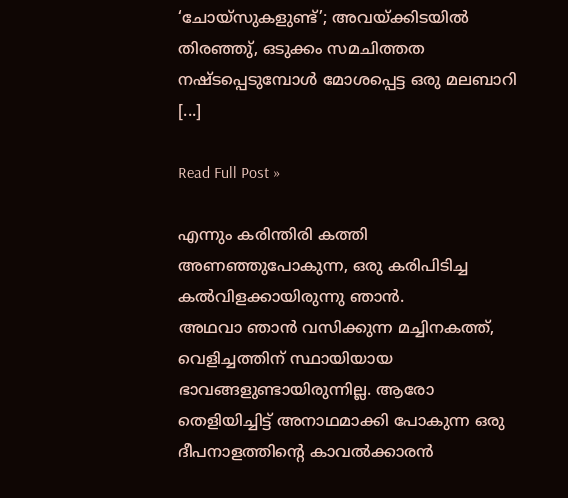‘ചോയ്സുകളുണ്ട്’; അവയ്ക്കിടയില്‍ തിരഞ്ഞു്, ഒടുക്കം സമചിത്തത നഷ്ടപ്പെടുമ്പോള്‍ മോശപ്പെട്ട ഒരു മലബാറി [...]

Read Full Post »

എന്നും കരിന്തിരി കത്തി അണഞ്ഞുപോകുന്ന, ഒരു കരിപിടിച്ച കല്‍വിളക്കായിരുന്നു ഞാന്‍.
അഥവാ ഞാന്‍ വസിക്കുന്ന മച്ചിനകത്ത്‌, വെളിച്ചത്തിന്‌ സ്ഥായിയായ ഭാവങ്ങളുണ്ടായിരുന്നില്ല. ആരോ തെളിയിച്ചിട്ട്‌ അനാഥമാക്കി പോകുന്ന ഒരു ദീപനാളത്തിന്റെ കാവല്‍ക്കാരന്‍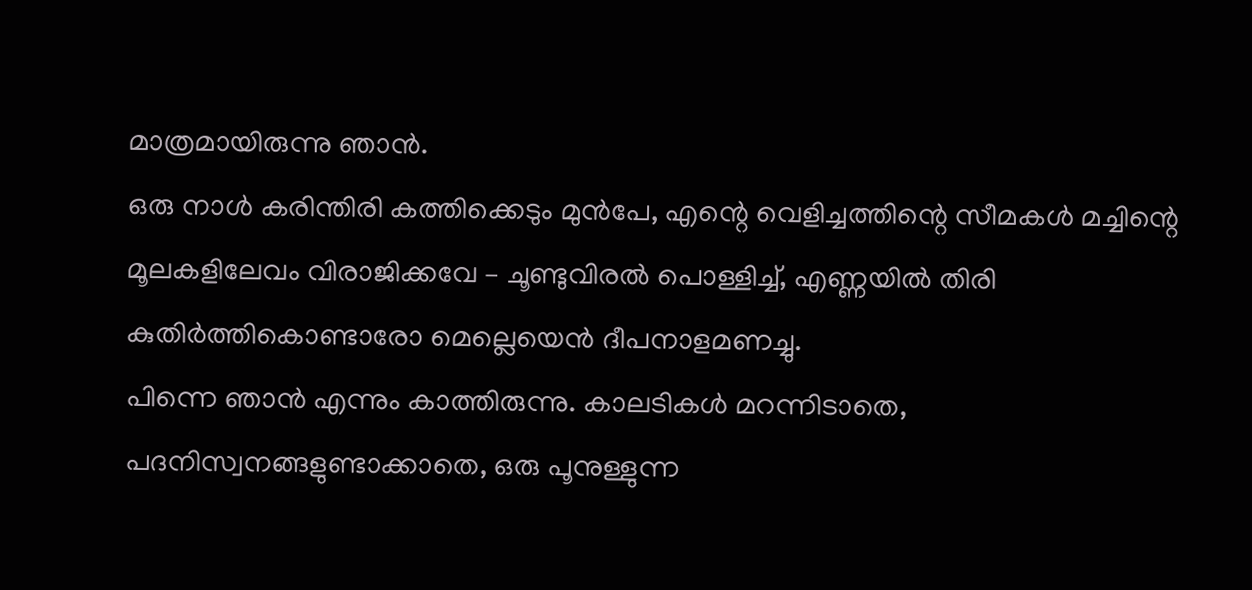മാത്രമായിരുന്നു ഞാന്‍.
ഒരു നാള്‍ കരിന്തിരി കത്തിക്കെടും മുന്‍പേ, എന്റെ വെളിച്ചത്തിന്റെ സീമകള്‍ മച്ചിന്റെ മൂലകളിലേവം വിരാജിക്കവേ – ചൂണ്ടുവിരല്‍ പൊള്ളിച്ച്‌, എണ്ണയില്‍ തിരി കുതിര്‍ത്തികൊണ്ടാരോ മെല്ലെയെന്‍ ദീപനാളമണച്ചു.
പിന്നെ ഞാന്‍ എന്നും കാത്തിരുന്നു. കാലടികള്‍ മറന്നിടാതെ, പദനിസ്വനങ്ങളുണ്ടാക്കാതെ, ഒരു പൂനുള്ളുന്ന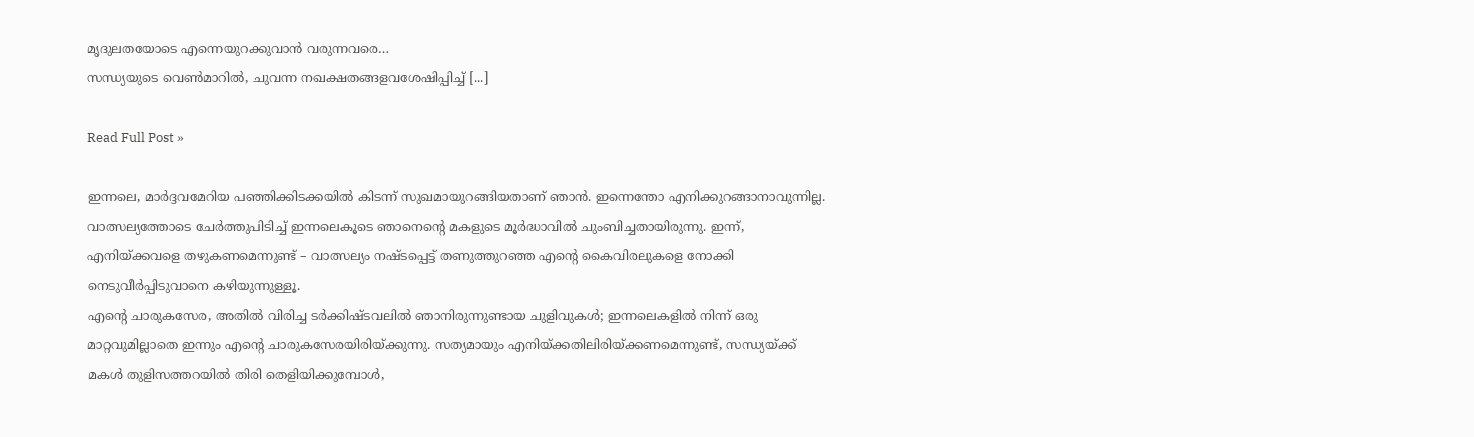മൃദുലതയോടെ എന്നെയുറക്കുവാന്‍ വരുന്നവരെ…
സന്ധ്യയുടെ വെണ്‍മാറില്‍, ചുവന്ന നഖക്ഷതങ്ങളവശേഷിപ്പിച്ച്‌ [...]

Read Full Post »

ഇന്നലെ, മാര്‍ദ്ദവമേറിയ പഞ്ഞിക്കിടക്കയില്‍ കിടന്ന് സുഖമായുറങ്ങിയതാണ്‌ ഞാന്‍. ഇന്നെന്തോ എനിക്കുറങ്ങാനാവുന്നില്ല.
വാത്സല്യത്തോടെ ചേര്‍ത്തുപിടിച്ച്‌ ഇന്നലെകൂടെ ഞാനെന്റെ മകളുടെ മൂര്‍ദ്ധാവില്‍ ചുംബിച്ചതായിരുന്നു. ഇന്ന്, എനിയ്ക്കവളെ തഴുകണമെന്നുണ്ട്‌ – വാത്സല്യം നഷ്ടപ്പെട്ട്‌ തണുത്തുറഞ്ഞ എന്റെ കൈവിരലുകളെ നോക്കി നെടുവീര്‍പ്പിടുവാനെ കഴിയുന്നുള്ളൂ.
എന്റെ ചാരുകസേര, അതില്‍ വിരിച്ച ടര്‍ക്കിഷ്‌ടവലില്‍ ഞാനിരുന്നുണ്ടായ ചുളിവുകള്‍; ഇന്നലെകളില്‍ നിന്ന് ഒരു മാറ്റവുമില്ലാതെ ഇന്നും എന്റെ ചാരുകസേരയിരിയ്ക്കുന്നു. സത്യമായും എനിയ്ക്കതിലിരിയ്ക്കണമെന്നുണ്ട്‌, സന്ധ്യയ്ക്ക്‌ മകള്‍ തുളിസത്തറയില്‍ തിരി തെളിയിക്കുമ്പോള്‍,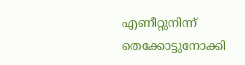എണീറ്റുനിന്ന് തെക്കോട്ടുനോക്കി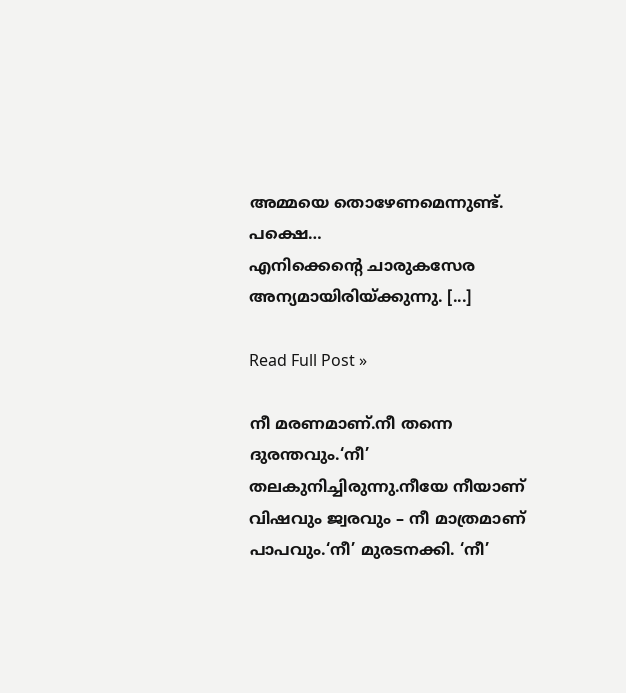അമ്മയെ തൊഴേണമെന്നുണ്ട്‌. പക്ഷെ…
എനിക്കെന്റെ ചാരുകസേര അന്യമായിരിയ്ക്കുന്നു. [...]

Read Full Post »

നീ മരണമാണ്‌.നീ തന്നെ ദുരന്തവും.‘നീ’ തലകുനിച്ചിരുന്നു.നീയേ നീയാണ്‌ വിഷവും ജ്വരവും – നീ മാത്രമാണ്‌ പാപവും.‘നീ’ മുരടനക്കി. ‘നീ’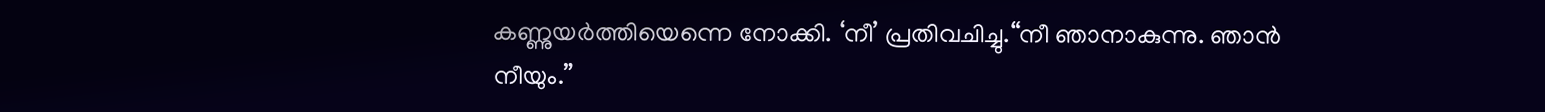കണ്ണുയര്‍ത്തിയെന്നെ നോക്കി. ‘നീ’ പ്രതിവചിച്ചു.“നീ ഞാനാകുന്നു. ഞാന്‍ നീയും.”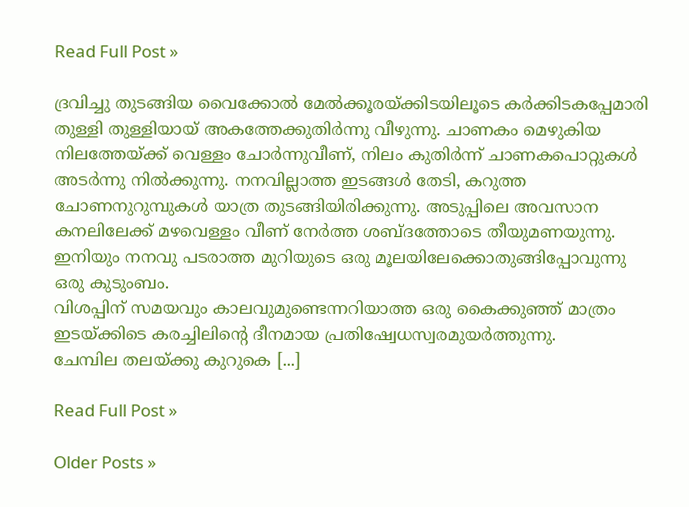Read Full Post »

ദ്രവിച്ചു തുടങ്ങിയ വൈക്കോല്‍ മേല്‍ക്കൂരയ്ക്കിടയിലൂടെ കര്‍ക്കിടകപ്പേമാരി തുള്ളി തുള്ളിയായ്‌ അകത്തേക്കുതിര്‍ന്നു വീഴുന്നു. ചാണകം മെഴുകിയ നിലത്തേയ്ക്ക്‌ വെള്ളം ചോര്‍ന്നുവീണ്‌, നിലം കുതിര്‍ന്ന്‌ ചാണകപൊറ്റുകള്‍ അടര്‍ന്നു നില്‍ക്കുന്നു. നനവില്ലാത്ത ഇടങ്ങള്‍ തേടി, കറുത്ത ചോണനുറുമ്പുകള്‍ യാത്ര തുടങ്ങിയിരിക്കുന്നു. അടുപ്പിലെ അവസാന കനലിലേക്ക്‌ മഴവെള്ളം വീണ്‌ നേര്‍ത്ത ശബ്ദത്തോടെ തീയുമണയുന്നു. ഇനിയും നനവു പടരാത്ത മുറിയുടെ ഒരു മൂലയിലേക്കൊതുങ്ങിപ്പോവുന്നു ഒരു കുടുംബം.
വിശപ്പിന്‌ സമയവും കാലവുമുണ്ടെന്നറിയാത്ത ഒരു കൈക്കുഞ്ഞ്‌ മാത്രം ഇടയ്ക്കിടെ കരച്ചിലിന്റെ ദീനമായ പ്രതിഷ്വേധസ്വരമുയര്‍ത്തുന്നു.
ചേമ്പില തലയ്ക്കു കുറുകെ [...]

Read Full Post »

Older Posts »